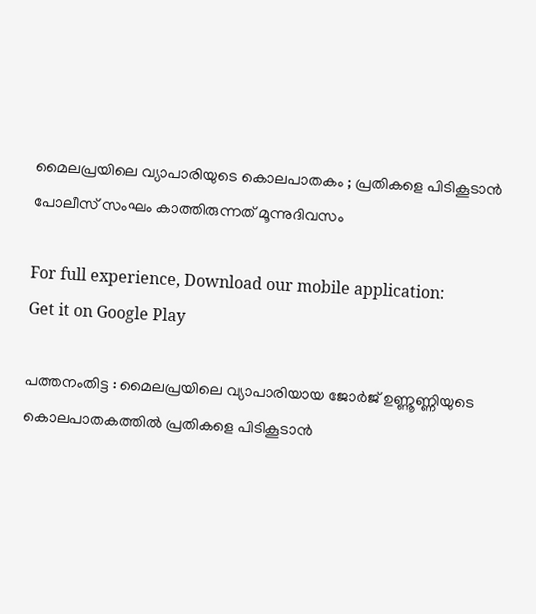മൈലപ്രയിലെ വ്യാപാരിയുടെ കൊലപാതകം ; പ്രതികളെ പിടികൂടാന്‍ പോലീസ് സംഘം കാത്തിരുന്നത് മൂന്നുദിവസം

For full experience, Download our mobile application:
Get it on Google Play

പത്തനംതിട്ട : മൈലപ്രയിലെ വ്യാപാരിയായ ജോര്‍ജ് ഉണ്ണൂണ്ണിയുടെ കൊലപാതകത്തില്‍ പ്രതികളെ പിടികൂടാന്‍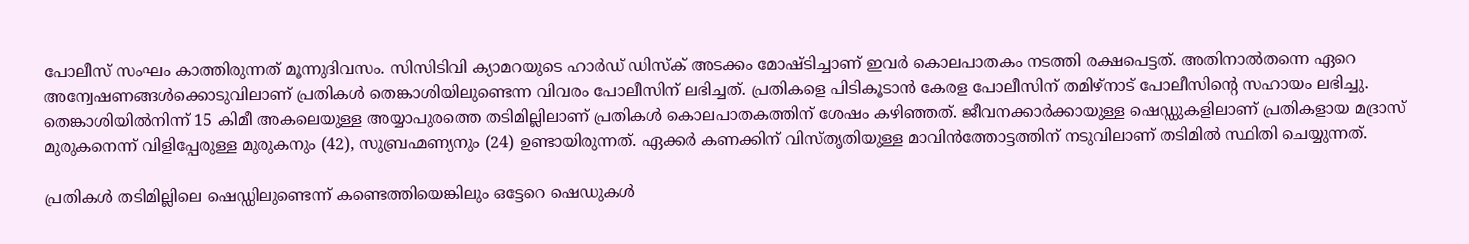പോലീസ് സംഘം കാത്തിരുന്നത് മൂന്നുദിവസം. സിസിടിവി ക്യാമറയുടെ ഹാര്‍ഡ് ഡിസ്‌ക് അടക്കം മോഷ്ടിച്ചാണ് ഇവര്‍ കൊലപാതകം നടത്തി രക്ഷപെട്ടത്. അതിനാല്‍തന്നെ ഏറെ അന്വേഷണങ്ങള്‍ക്കൊടുവിലാണ് പ്രതികള്‍ തെങ്കാശിയിലുണ്ടെന്ന വിവരം പോലീസിന് ലഭിച്ചത്. പ്രതികളെ പിടികൂടാന്‍ കേരള പോലീസിന് തമിഴ്‌നാട് പോലീസിന്‍റെ സഹായം ലഭിച്ചു. തെങ്കാശിയില്‍നിന്ന് 15 കിമീ അകലെയുള്ള അയ്യാപുരത്തെ തടിമില്ലിലാണ് പ്രതികള്‍ കൊലപാതകത്തിന് ശേഷം കഴിഞ്ഞത്. ജീവനക്കാര്‍ക്കായുള്ള ഷെഡ്ഡുകളിലാണ് പ്രതികളായ മദ്രാസ് മുരുകനെന്ന് വിളിപ്പേരുള്ള മുരുകനും (42), സുബ്രഹ്മണ്യനും (24) ഉണ്ടായിരുന്നത്. ഏക്കര്‍ കണക്കിന് വിസ്തൃതിയുള്ള മാവിന്‍ത്തോട്ടത്തിന് നടുവിലാണ് തടിമില്‍ സ്ഥിതി ചെയ്യുന്നത്.

പ്രതികള്‍ തടിമില്ലിലെ ഷെഡ്ഡിലുണ്ടെന്ന് കണ്ടെത്തിയെങ്കിലും ഒട്ടേറെ ഷെഡുകള്‍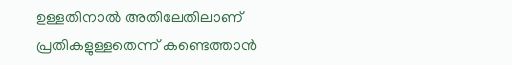ഉള്ളതിനാല്‍ അതിലേതിലാണ് പ്രതികളുള്ളതെന്ന് കണ്ടെത്താന്‍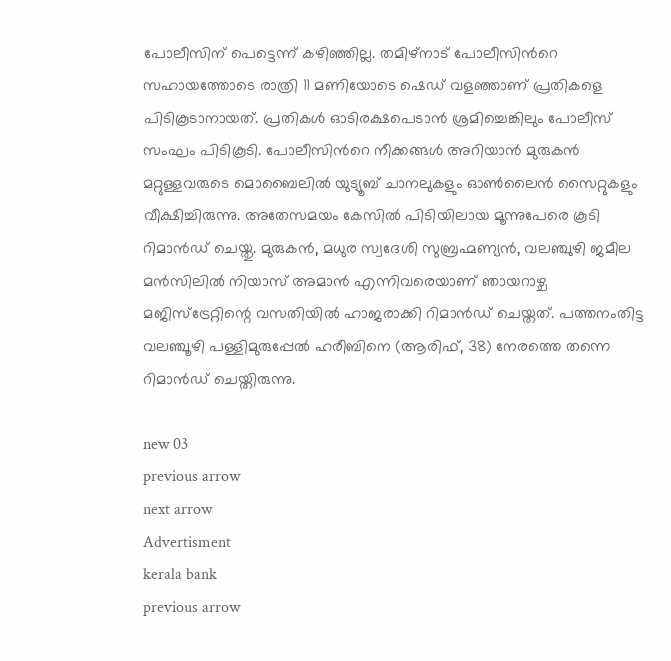പോലീസിന് പെട്ടെന്ന് കഴിഞ്ഞില്ല. തമിഴ്‌നാട് പോലീസിന്‍റെ സഹായത്തോടെ രാത്രി 11 മണിയോടെ ഷെഡ് വളഞ്ഞാണ് പ്രതികളെ പിടികൂടാനായത്. പ്രതികള്‍ ഓടിരക്ഷപെടാന്‍ ശ്രമിച്ചെങ്കിലും പോലീസ് സംഘം പിടികൂടി. പോലീസിന്‍റെ നീക്കങ്ങള്‍ അറിയാന്‍ മുരുകന്‍ മറ്റുള്ളവരുടെ മൊബൈലില്‍ യുട്യൂബ് ചാനലുകളും ഓണ്‍ലൈന്‍ സൈറ്റുകളും വീക്ഷിച്ചിരുന്നു. അതേസമയം കേസില്‍ പിടിയിലായ മൂന്നുപേരെ കൂടി റിമാന്‍ഡ് ചെയ്തു. മുരുകന്‍, മധുര സ്വദേശി സുബ്രഹ്മണ്യന്‍, വലഞ്ചുഴി ജമീല മന്‍സിലില്‍ നിയാസ് അമാന്‍ എന്നിവരെയാണ് ഞായറാഴ്ച മജിസ്‌ട്രേറ്റിന്റെ വസതിയില്‍ ഹാജരാക്കി റിമാന്‍ഡ് ചെയ്തത്. പത്തനംതിട്ട വലഞ്ചൂഴി പള്ളിമുരുപ്പേല്‍ ഹരീബിനെ (ആരിഫ്, 38) നേരത്തെ തന്നെ റിമാന്‍ഡ് ചെയ്തിരുന്നു.

new 03
previous arrow
next arrow
Advertisment
kerala bank
previous arrow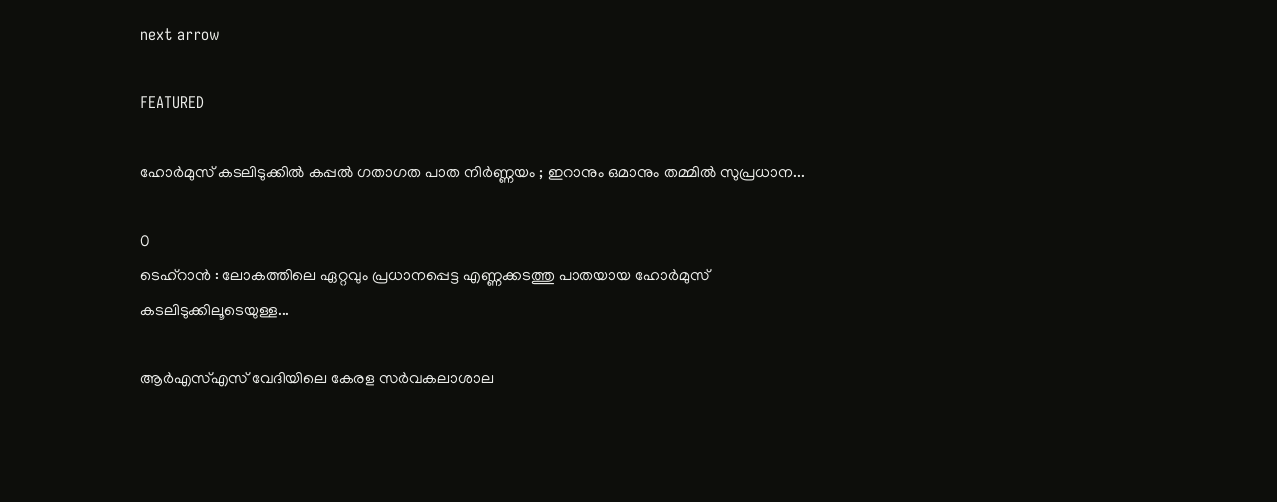next arrow

FEATURED

ഹോർമുസ് കടലിടുക്കിൽ കപ്പൽ ഗതാഗത പാത നിർണ്ണയം ; ഇറാനും ഒമാനും തമ്മിൽ സുപ്രധാന...

0
ടെഹ്‌റാൻ : ലോകത്തിലെ ഏറ്റവും പ്രധാനപ്പെട്ട എണ്ണക്കടത്തു പാതയായ ഹോർമുസ് കടലിടുക്കിലൂടെയുള്ള...

ആർഎസ്എസ് വേദിയിലെ കേരള സർവകലാശാല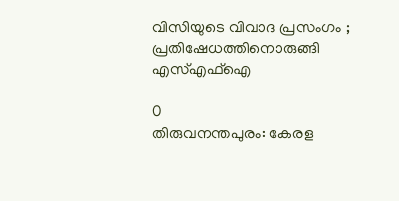വിസിയുടെ വിവാദ പ്രസംഗം ; പ്രതിഷേധത്തിനൊരുങ്ങി എസ്‌എഫ്ഐ

0
തിരുവനന്തപുരം: കേരള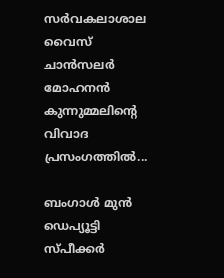സർവകലാശാല വൈസ് ചാൻസലർ മോഹനൻ കുന്നുമ്മലിന്‍റെ വിവാദ പ്രസംഗത്തില്‍...

ബംഗാൾ മുൻ ഡെപ്യൂട്ടി സ്പീക്കർ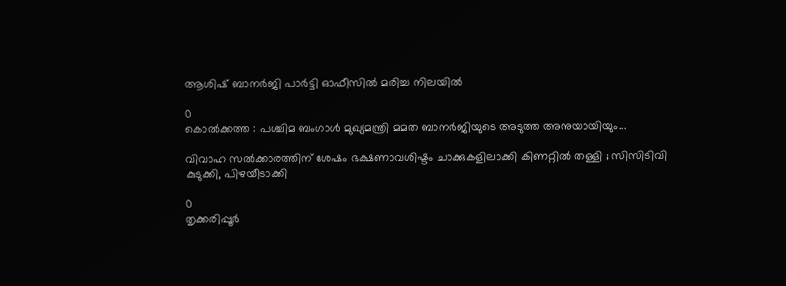ആശിഷ് ബാനർജി പാർട്ടി ഓഫീസിൽ മരിച്ച നിലയിൽ

0
കൊൽക്കത്ത : പശ്ചിമ ബംഗാൾ മുഖ്യമന്ത്രി മമത ബാനർജിയുടെ അടുത്ത അനുയായിയും...

വിവാഹ സൽക്കാരത്തിന് ശേഷം ഭക്ഷണാവശിഷ്ടം ചാക്കുകളിലാക്കി കിണറ്റിൽ തള്ളി ; സിസിടിവി കുടുക്കി, പിഴയീടാക്കി

0
തൃക്കരിപ്പൂർ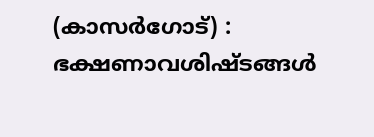(കാസർഗോട്) : ഭക്ഷണാവശിഷ്ടങ്ങൾ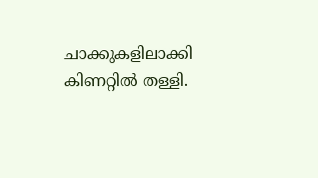ചാക്കുകളിലാക്കി കിണറ്റിൽ തള്ളി.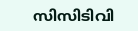സിസിടിവി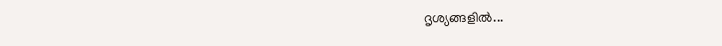ദൃശ്യങ്ങളിൽ...